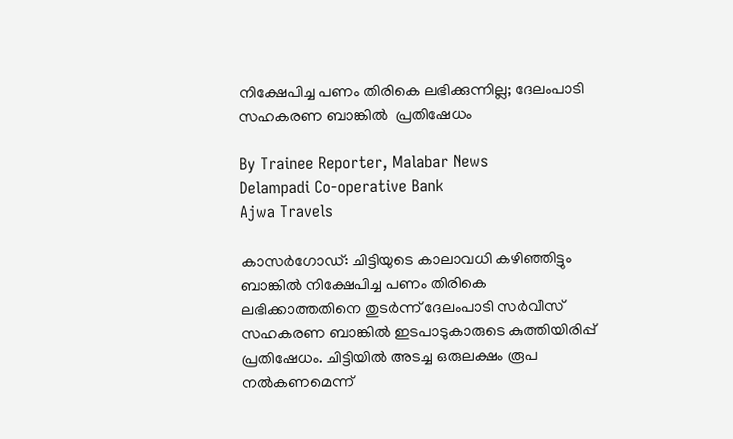നിക്ഷേപിച്ച പണം തിരികെ ലഭിക്കുന്നില്ല; ദേലംപാടി സഹകരണ ബാങ്കിൽ  പ്രതിഷേധം

By Trainee Reporter, Malabar News
Delampadi Co-operative Bank
Ajwa Travels

കാസർഗോഡ്: ചിട്ടിയുടെ കാലാവധി കഴിഞ്ഞിട്ടും ബാങ്കിൽ നിക്ഷേപിച്ച പണം തിരികെ ലഭിക്കാത്തതിനെ തുടർന്ന് ദേലംപാടി സർവീസ് സഹകരണ ബാങ്കിൽ ഇടപാടുകാരുടെ കുത്തിയിരിപ്പ് പ്രതിഷേധം. ചിട്ടിയിൽ അടച്ച ഒരുലക്ഷം രൂപ നൽകണമെന്ന്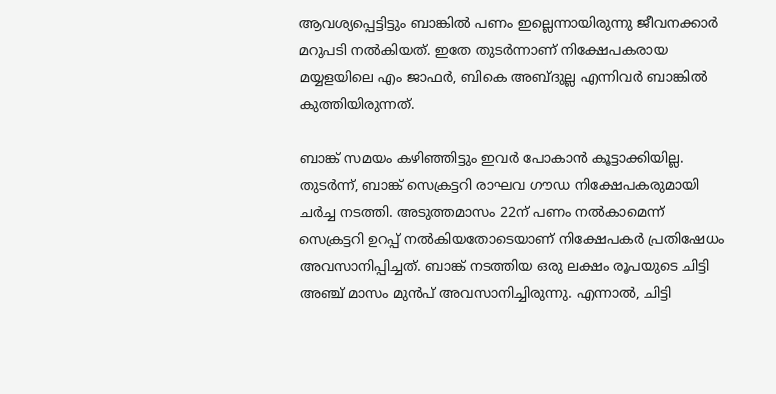ആവശ്യപ്പെട്ടിട്ടും ബാങ്കിൽ പണം ഇല്ലെന്നായിരുന്നു ജീവനക്കാർ മറുപടി നൽകിയത്. ഇതേ തുടർന്നാണ് നിക്ഷേപകരായ മയ്യളയിലെ എം ജാഫർ, ബികെ അബ്‌ദുല്ല എന്നിവർ ബാങ്കിൽ കുത്തിയിരുന്നത്.

ബാങ്ക് സമയം കഴിഞ്ഞിട്ടും ഇവർ പോകാൻ കൂട്ടാക്കിയില്ല. തുടർന്ന്, ബാങ്ക് സെക്രട്ടറി രാഘവ ഗൗഡ നിക്ഷേപകരുമായി ചർച്ച നടത്തി. അടുത്തമാസം 22ന് പണം നൽകാമെന്ന് സെക്രട്ടറി ഉറപ്പ് നൽകിയതോടെയാണ് നിക്ഷേപകർ പ്രതിഷേധം അവസാനിപ്പിച്ചത്. ബാങ്ക് നടത്തിയ ഒരു ലക്ഷം രൂപയുടെ ചിട്ടി അഞ്ച് മാസം മുൻപ് അവസാനിച്ചിരുന്നു. എന്നാൽ, ചിട്ടി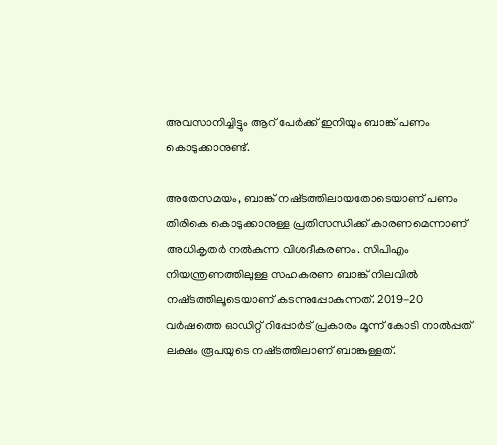അവസാനിച്ചിട്ടും ആറ് പേർക്ക് ഇനിയും ബാങ്ക് പണം കൊടുക്കാനുണ്ട്.

അതേസമയം, ബാങ്ക് നഷ്‌ടത്തിലായതോടെയാണ് പണം തിരികെ കൊടുക്കാനുള്ള പ്രതിസന്ധിക്ക് കാരണമെന്നാണ് അധികൃതർ നൽകുന്ന വിശദീകരണം. സിപിഎം നിയന്ത്രണത്തിലുള്ള സഹകരണ ബാങ്ക് നിലവിൽ നഷ്‌ടത്തിലൂടെയാണ് കടന്നുപ്പോകുന്നത്. 2019-20 വർഷത്തെ ഓഡിറ്റ് റിപ്പോർട് പ്രകാരം മൂന്ന് കോടി നാൽപ്പത് ലക്ഷം രൂപയുടെ നഷ്‌ടത്തിലാണ് ബാങ്കുള്ളത്.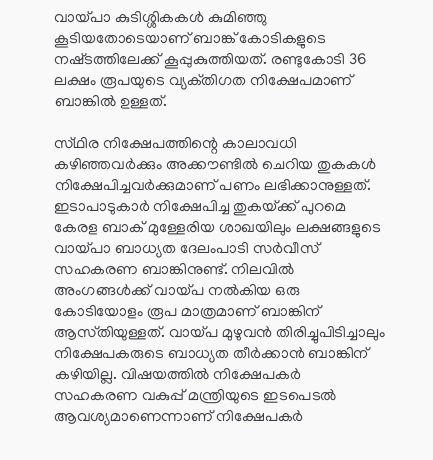വായ്‌പാ കുടിശ്ശികകൾ കുമിഞ്ഞു കൂടിയതോടെയാണ് ബാങ്ക് കോടികളുടെ നഷ്‌ടത്തിലേക്ക് കൂപ്പുകുത്തിയത്. രണ്ടുകോടി 36 ലക്ഷം രൂപയുടെ വ്യക്‌തിഗത നിക്ഷേപമാണ് ബാങ്കിൽ ഉള്ളത്.

സ്‌ഥിര നിക്ഷേപത്തിന്റെ കാലാവധി കഴിഞ്ഞവർക്കും അക്കൗണ്ടിൽ ചെറിയ തുകകൾ നിക്ഷേപിച്ചവർക്കുമാണ് പണം ലഭിക്കാനുള്ളത്. ഇടാപാടുകാർ നിക്ഷേപിച്ച തുകയ്‌ക്ക് പുറമെ കേരള ബാക് മുള്ളേരിയ ശാഖയിലും ലക്ഷങ്ങളുടെ വായ്‌പാ ബാധ്യത ദേലംപാടി സർവീസ് സഹകരണ ബാങ്കിനുണ്ട്. നിലവിൽ അംഗങ്ങൾക്ക് വായ്‌പ നൽകിയ ഒരു കോടിയോളം രൂപ മാത്രമാണ് ബാങ്കിന് ആസ്‌തിയുള്ളത്. വായ്‌പ മുഴുവൻ തിരിച്ചുപിടിച്ചാലും നിക്ഷേപകരുടെ ബാധ്യത തീർക്കാൻ ബാങ്കിന് കഴിയില്ല. വിഷയത്തിൽ നിക്ഷേപകർ സഹകരണ വകുപ്പ് മന്ത്രിയുടെ ഇടപെടൽ ആവശ്യമാണെന്നാണ് നിക്ഷേപകർ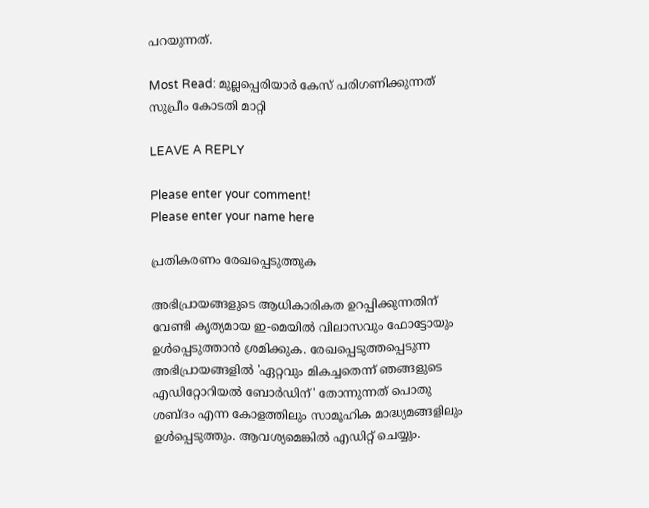പറയുന്നത്.

Most Read: മുല്ലപ്പെരിയാർ കേസ് പരിഗണിക്കുന്നത് സുപ്രീം കോടതി മാറ്റി

LEAVE A REPLY

Please enter your comment!
Please enter your name here

പ്രതികരണം രേഖപ്പെടുത്തുക

അഭിപ്രായങ്ങളുടെ ആധികാരികത ഉറപ്പിക്കുന്നതിന് വേണ്ടി കൃത്യമായ ഇ-മെയിൽ വിലാസവും ഫോട്ടോയും ഉൾപ്പെടുത്താൻ ശ്രമിക്കുക. രേഖപ്പെടുത്തപ്പെടുന്ന അഭിപ്രായങ്ങളിൽ 'ഏറ്റവും മികച്ചതെന്ന് ഞങ്ങളുടെ എഡിറ്റോറിയൽ ബോർഡിന്' തോന്നുന്നത് പൊതു ശബ്‌ദം എന്ന കോളത്തിലും സാമൂഹിക മാദ്ധ്യമങ്ങളിലും ഉൾപ്പെടുത്തും. ആവശ്യമെങ്കിൽ എഡിറ്റ് ചെയ്യും.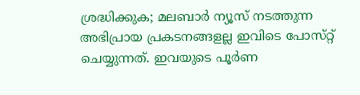ശ്രദ്ധിക്കുക; മലബാർ ന്യൂസ് നടത്തുന്ന അഭിപ്രായ പ്രകടനങ്ങളല്ല ഇവിടെ പോസ്‌റ്റ് ചെയ്യുന്നത്. ഇവയുടെ പൂർണ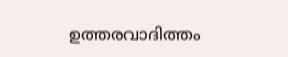ഉത്തരവാദിത്തം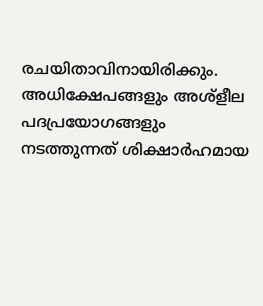രചയിതാവിനായിരിക്കും. അധിക്ഷേപങ്ങളും അശ്‌ളീല പദപ്രയോഗങ്ങളും നടത്തുന്നത് ശിക്ഷാർഹമായ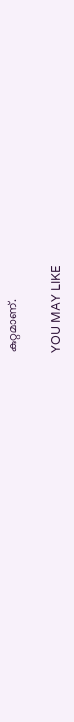കുറ്റമാണ്.

YOU MAY LIKE